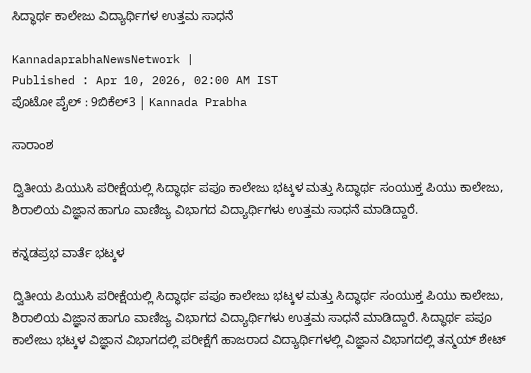ಸಿದ್ಧಾರ್ಥ ಕಾಲೇಜು ವಿದ್ಯಾರ್ಥಿಗಳ ಉತ್ತಮ ಸಾಧನೆ

KannadaprabhaNewsNetwork |
Published : Apr 10, 2026, 02:00 AM IST
ಪೊಟೋ ಪೈಲ್ : 9ಬಿಕೆಲ್3 | Kannada Prabha

ಸಾರಾಂಶ

ದ್ವಿತೀಯ ಪಿಯುಸಿ ಪರೀಕ್ಷೆಯಲ್ಲಿ ಸಿದ್ಧಾರ್ಥ ಪಪೂ ಕಾಲೇಜು ಭಟ್ಕಳ ಮತ್ತು ಸಿದ್ಧಾರ್ಥ ಸಂಯುಕ್ತ ಪಿಯು ಕಾಲೇಜು, ಶಿರಾಲಿಯ ವಿಜ್ಞಾನ ಹಾಗೂ ವಾಣಿಜ್ಯ ವಿಭಾಗದ ವಿದ್ಯಾರ್ಥಿಗಳು ಉತ್ತಮ ಸಾಧನೆ ಮಾಡಿದ್ದಾರೆ.

ಕನ್ನಡಪ್ರಭ ವಾರ್ತೆ ಭಟ್ಕಳ

ದ್ವಿತೀಯ ಪಿಯುಸಿ ಪರೀಕ್ಷೆಯಲ್ಲಿ ಸಿದ್ಧಾರ್ಥ ಪಪೂ ಕಾಲೇಜು ಭಟ್ಕಳ ಮತ್ತು ಸಿದ್ಧಾರ್ಥ ಸಂಯುಕ್ತ ಪಿಯು ಕಾಲೇಜು, ಶಿರಾಲಿಯ ವಿಜ್ಞಾನ ಹಾಗೂ ವಾಣಿಜ್ಯ ವಿಭಾಗದ ವಿದ್ಯಾರ್ಥಿಗಳು ಉತ್ತಮ ಸಾಧನೆ ಮಾಡಿದ್ದಾರೆ. ಸಿದ್ಧಾರ್ಥ ಪಪೂ ಕಾಲೇಜು ಭಟ್ಕಳ ವಿಜ್ಞಾನ ವಿಭಾಗದಲ್ಲಿ ಪರೀಕ್ಷೆಗೆ ಹಾಜರಾದ ವಿದ್ಯಾರ್ಥಿಗಳಲ್ಲಿ ವಿಜ್ಞಾನ ವಿಭಾಗದಲ್ಲಿ ತನ್ಮಯ್ ಶೇಟ್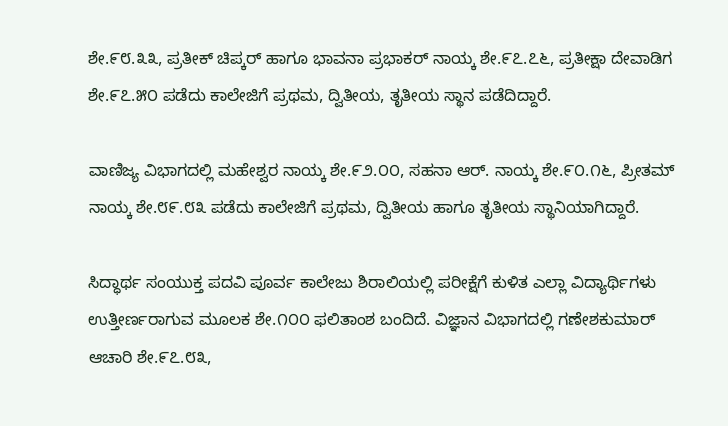ಶೇ.೯೮.೩೩, ಪ್ರತೀಕ್ ಚಿಪ್ಕರ್ ಹಾಗೂ ಭಾವನಾ ಪ್ರಭಾಕರ್ ನಾಯ್ಕ ಶೇ.೯೭.೭೬, ಪ್ರತೀಕ್ಷಾ ದೇವಾಡಿಗ ಶೇ.೯೭.೫೦ ಪಡೆದು ಕಾಲೇಜಿಗೆ ಪ್ರಥಮ, ದ್ವಿತೀಯ, ತೃತೀಯ ಸ್ಥಾನ ಪಡೆದಿದ್ದಾರೆ.

ವಾಣಿಜ್ಯ ವಿಭಾಗದಲ್ಲಿ ಮಹೇಶ್ವರ ನಾಯ್ಕ ಶೇ.೯೨.೦೦, ಸಹನಾ ಆರ್. ನಾಯ್ಕ ಶೇ.೯೦.೧೬, ಪ್ರೀತಮ್ ನಾಯ್ಕ ಶೇ.೮೯.೮೩ ಪಡೆದು ಕಾಲೇಜಿಗೆ ಪ್ರಥಮ, ದ್ವಿತೀಯ ಹಾಗೂ ತೃತೀಯ ಸ್ಥಾನಿಯಾಗಿದ್ದಾರೆ.

ಸಿದ್ಧಾರ್ಥ ಸಂಯುಕ್ತ ಪದವಿ ಪೂರ್ವ ಕಾಲೇಜು ಶಿರಾಲಿಯಲ್ಲಿ ಪರೀಕ್ಷೆಗೆ ಕುಳಿತ ಎಲ್ಲಾ ವಿದ್ಯಾರ್ಥಿಗಳು ಉತ್ತೀರ್ಣರಾಗುವ ಮೂಲಕ ಶೇ.೧೦೦ ಫಲಿತಾಂಶ ಬಂದಿದೆ. ವಿಜ್ಞಾನ ವಿಭಾಗದಲ್ಲಿ ಗಣೇಶಕುಮಾರ್ ಆಚಾರಿ ಶೇ.೯೭.೮೩,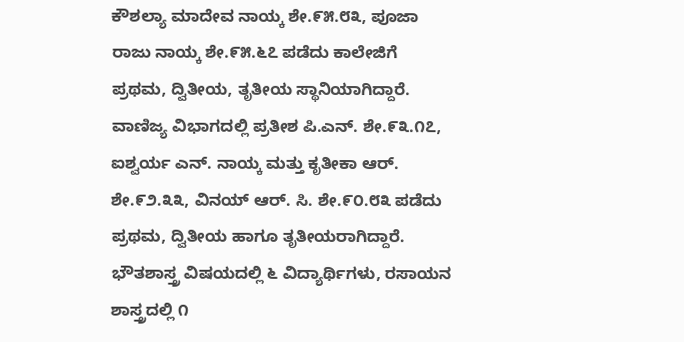ಕೌಶಲ್ಯಾ ಮಾದೇವ ನಾಯ್ಕ ಶೇ.೯೫.೮೩, ಪೂಜಾ ರಾಜು ನಾಯ್ಕ ಶೇ.೯೫.೬೭ ಪಡೆದು ಕಾಲೇಜಿಗೆ ಪ್ರಥಮ, ದ್ವಿತೀಯ, ತೃತೀಯ ಸ್ಥಾನಿಯಾಗಿದ್ದಾರೆ. ವಾಣಿಜ್ಯ ವಿಭಾಗದಲ್ಲಿ ಪ್ರತೀಶ ಪಿ.ಎನ್. ಶೇ.೯೩.೧೭, ಐಶ್ವರ್ಯ ಎನ್. ನಾಯ್ಕ ಮತ್ತು ಕೃತೀಕಾ ಆರ್. ಶೇ.೯೨.೩೩, ವಿನಯ್ ಆರ್. ಸಿ. ಶೇ.೯೦.೮೩ ಪಡೆದು ಪ್ರಥಮ, ದ್ವಿತೀಯ ಹಾಗೂ ತೃತೀಯರಾಗಿದ್ದಾರೆ. ಭೌತಶಾಸ್ತ್ರ ವಿಷಯದಲ್ಲಿ ೬ ವಿದ್ಯಾರ್ಥಿಗಳು, ರಸಾಯನ ಶಾಸ್ತ್ರದಲ್ಲಿ ೧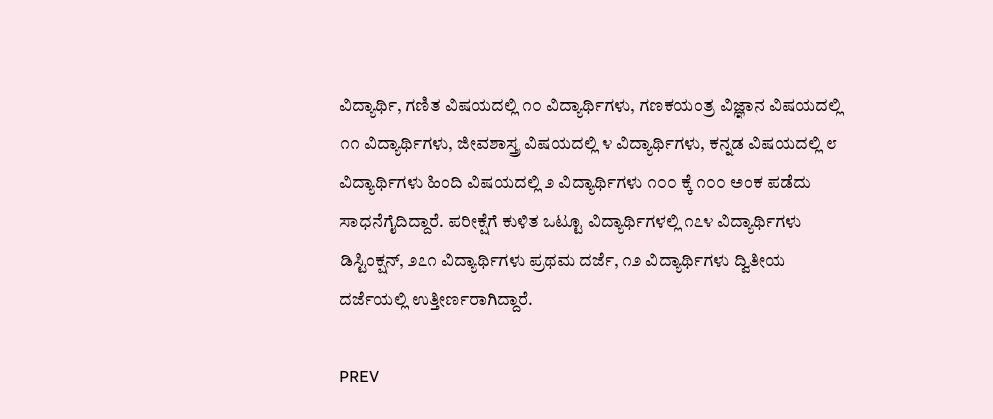ವಿದ್ಯಾರ್ಥಿ, ಗಣಿತ ವಿಷಯದಲ್ಲಿ ೧೦ ವಿದ್ಯಾರ್ಥಿಗಳು, ಗಣಕಯಂತ್ರ ವಿಜ್ಞಾನ ವಿಷಯದಲ್ಲಿ ೧೧ ವಿದ್ಯಾರ್ಥಿಗಳು, ಜೀವಶಾಸ್ತ್ರ ವಿಷಯದಲ್ಲಿ ೪ ವಿದ್ಯಾರ್ಥಿಗಳು, ಕನ್ನಡ ವಿಷಯದಲ್ಲಿ ೮ ವಿದ್ಯಾರ್ಥಿಗಳು ಹಿಂದಿ ವಿಷಯದಲ್ಲಿ ೨ ವಿದ್ಯಾರ್ಥಿಗಳು ೧೦೦ ಕ್ಕೆ ೧೦೦ ಅಂಕ ಪಡೆದು ಸಾಧನೆಗೈದಿದ್ದಾರೆ. ಪರೀಕ್ಷೆಗೆ ಕುಳಿತ ಒಟ್ಟೂ ವಿದ್ಯಾರ್ಥಿಗಳಲ್ಲಿ ೧೭೪ ವಿದ್ಯಾರ್ಥಿಗಳು ಡಿಸ್ಟಿಂಕ್ಷನ್, ೨೭೧ ವಿದ್ಯಾರ್ಥಿಗಳು ಪ್ರಥಮ ದರ್ಜೆ, ೧೨ ವಿದ್ಯಾರ್ಥಿಗಳು ದ್ವಿತೀಯ ದರ್ಜೆಯಲ್ಲಿ ಉತ್ತೀರ್ಣರಾಗಿದ್ದಾರೆ.

PREV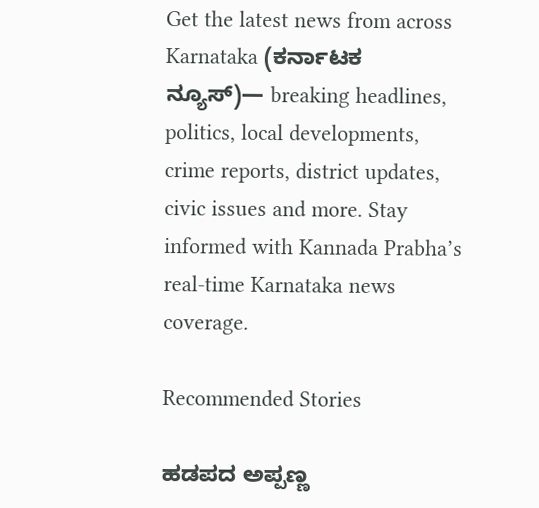Get the latest news from across Karnataka (ಕರ್ನಾಟಕ ನ್ಯೂಸ್)— breaking headlines, politics, local developments, crime reports, district updates, civic issues and more. Stay informed with Kannada Prabha’s real‑time Karnataka news coverage.

Recommended Stories

ಹಡಪದ ಅಪ್ಪಣ್ಣ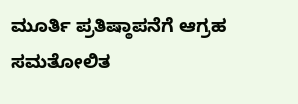ಮೂರ್ತಿ ಪ್ರತಿಷ್ಠಾಪನೆಗೆ ಆಗ್ರಹ
ಸಮತೋಲಿತ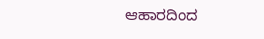ಆಹಾರದಿಂದ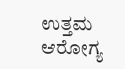ಉತ್ತಮ ಆರೋಗ್ಯ